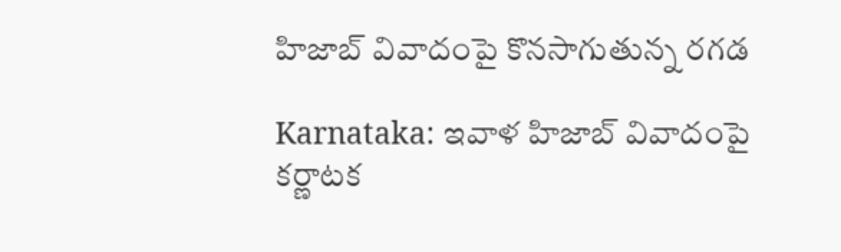హిజాబ్ వివాదంపై కొనసాగుతున్న రగడ

Karnataka: ఇవాళ హిజాబ్ వివాదంపై కర్ణాటక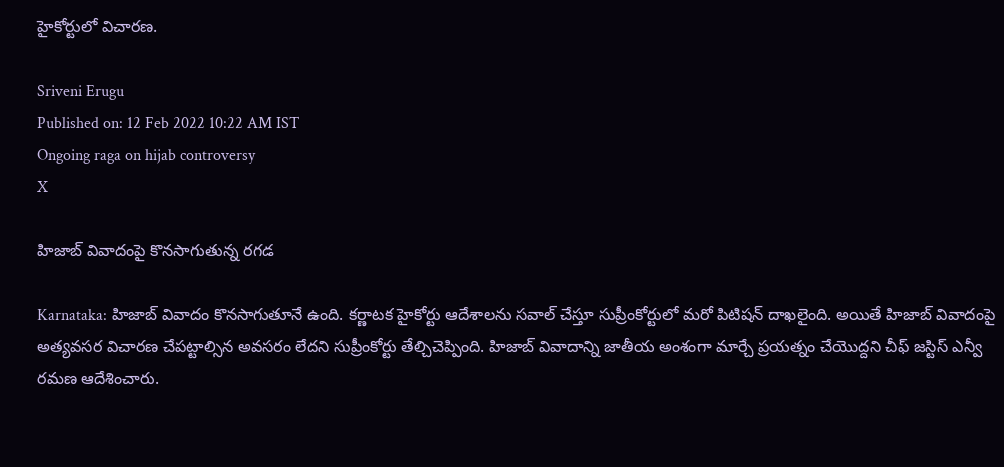హైకోర్టులో విచారణ.

Sriveni Erugu
Published on: 12 Feb 2022 10:22 AM IST
Ongoing raga on hijab controversy
X

హిజాబ్ వివాదంపై కొనసాగుతున్న రగడ

Karnataka: హిజాబ్ వివాదం కొనసాగుతూనే ఉంది. కర్ణాటక హైకోర్టు ఆదేశాలను సవాల్ చేస్తూ సుప్రీంకోర్టులో మరో పిటిషన్ దాఖలైంది. అయితే హిజాబ్ వివాదంపై అత్యవసర విచారణ చేపట్టాల్సిన అవసరం లేదని సుప్రీంకోర్టు తేల్చిచెప్పింది. హిజాబ్ వివాదాన్ని జాతీయ అంశంగా మార్చే ప్రయత్నం చేయొద్దని చీఫ్ జస్టిస్ ఎన్వీ రమణ ఆదేశించారు.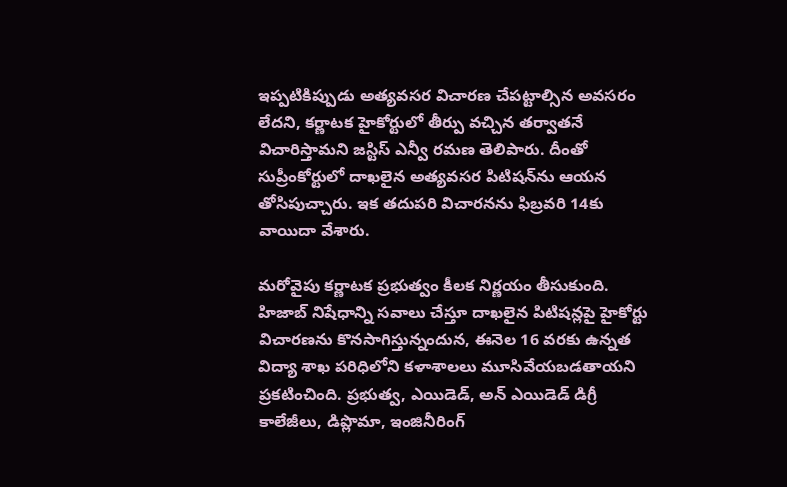ఇప్పటికిప్పుడు అత్యవసర విచారణ చేపట్టాల్సిన అవసరం లేదని, కర్ణాటక హైకోర్టులో తీర్పు వచ్చిన తర్వాతనే విచారిస్తామని జస్టిస్ ఎన్వీ రమణ తెలిపారు. దీంతో సుప్రీంకోర్టులో దాఖలైన అత్యవసర పిటిషన్‌ను ఆయన తోసిపుచ్చారు. ఇక తదుపరి విచారనను ఫిబ్రవరి 14కు వాయిదా వేశారు.

మరోవైపు కర్ణాటక ప్రభుత్వం కీలక నిర్ణయం తీసుకుంది. హిజాబ్ నిషేధాన్ని సవాలు చేస్తూ దాఖలైన పిటిషన్లపై హైకోర్టు విచారణను కొనసాగిస్తున్నందున, ఈనెల 16 వరకు ఉన్నత విద్యా శాఖ పరిధిలోని కళాశాలలు మూసివేయబడతాయని ప్రకటించింది. ప్రభుత్వ, ఎయిడెడ్, అన్ ఎయిడెడ్ డిగ్రీ కాలేజీలు, డిప్లొమా, ఇంజినీరింగ్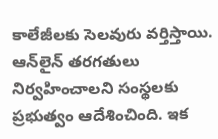కాలేజీలకు సెలవురు వర్తిస్తాయి. ఆన్‌లైన్ తరగతులు నిర్వహించాలని సంస్థలకు ప్రభుత్వం ఆదేశించింది. ఇక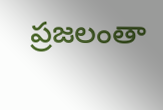ప్రజలంతా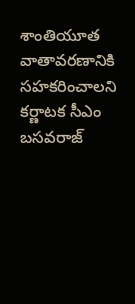శాంతియూత వాతావరణానికి సహకరించాలని కర్ణాటక సీఎం బసవరాజ్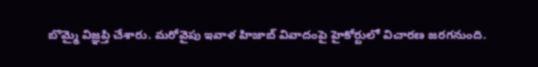బొమ్మై విజ్ఞప్తి చేశారు. మరోవైపు ఇవాళ హిజాబ్ వివాదంపై హైకోర్టులో విచారణ జరగనుంది.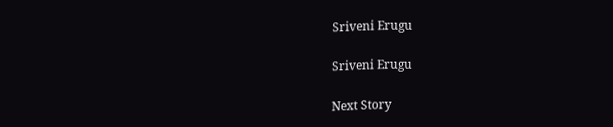Sriveni Erugu

Sriveni Erugu

Next Story